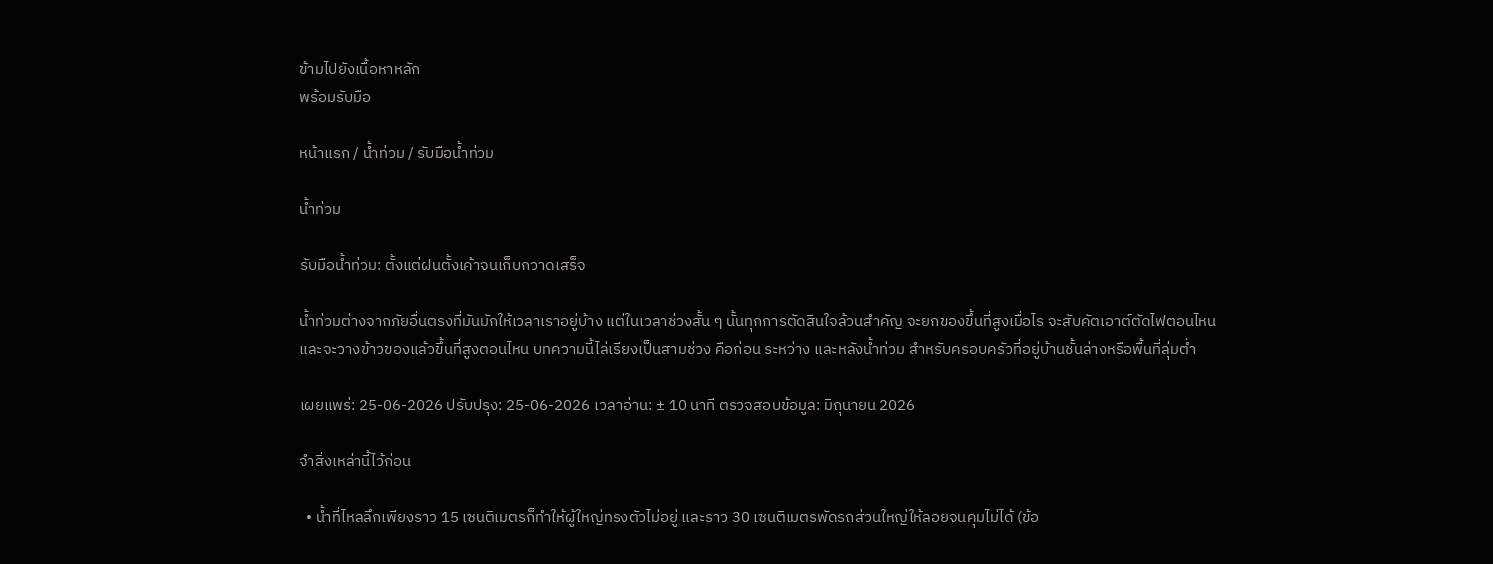ข้ามไปยังเนื้อหาหลัก
พร้อมรับมือ

หน้าแรก / น้ำท่วม / รับมือน้ำท่วม

น้ำท่วม

รับมือน้ำท่วม: ตั้งแต่ฝนตั้งเค้าจนเก็บกวาดเสร็จ

น้ำท่วมต่างจากภัยอื่นตรงที่มันมักให้เวลาเราอยู่บ้าง แต่ในเวลาช่วงสั้น ๆ นั้นทุกการตัดสินใจล้วนสำคัญ จะยกของขึ้นที่สูงเมื่อไร จะสับคัตเอาต์ตัดไฟตอนไหน และจะวางข้าวของแล้วขึ้นที่สูงตอนไหน บทความนี้ไล่เรียงเป็นสามช่วง คือก่อน ระหว่าง และหลังน้ำท่วม สำหรับครอบครัวที่อยู่บ้านชั้นล่างหรือพื้นที่ลุ่มต่ำ

เผยแพร่: 25-06-2026 ปรับปรุง: 25-06-2026 เวลาอ่าน: ± 10 นาที ตรวจสอบข้อมูล: มิถุนายน 2026

จำสิ่งเหล่านี้ไว้ก่อน

  • น้ำที่ไหลลึกเพียงราว 15 เซนติเมตรก็ทำให้ผู้ใหญ่ทรงตัวไม่อยู่ และราว 30 เซนติเมตรพัดรถส่วนใหญ่ให้ลอยจนคุมไม่ได้ (ข้อ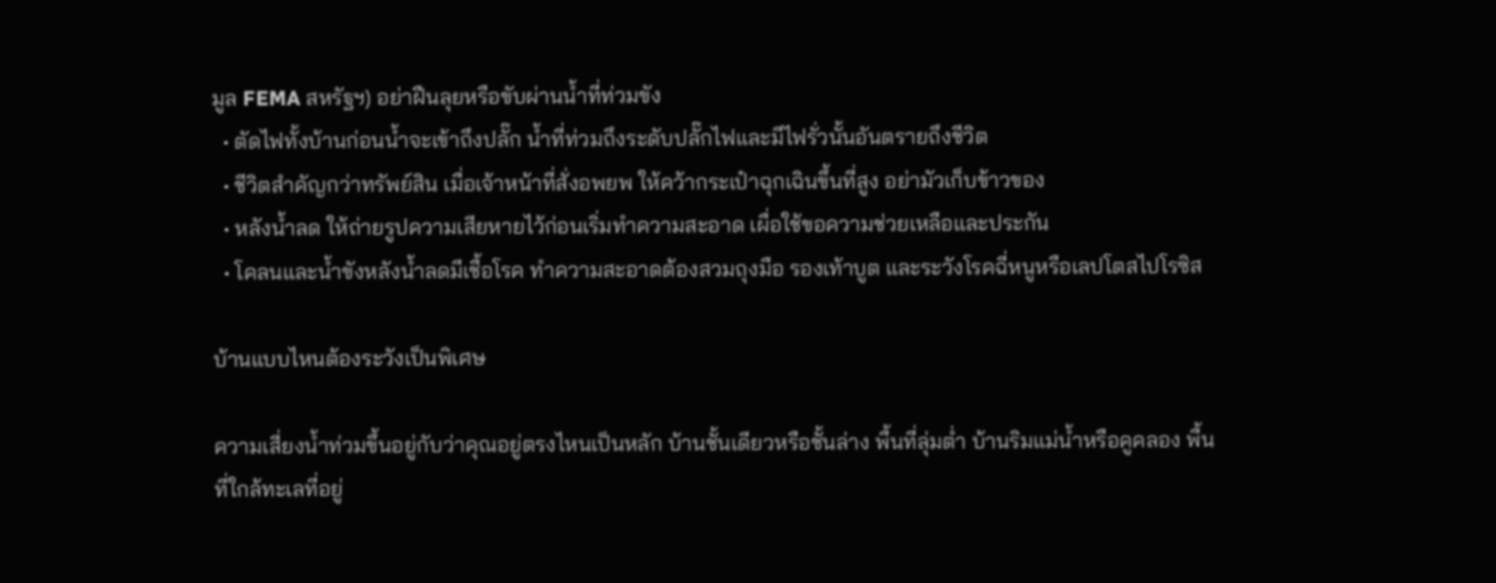มูล FEMA สหรัฐฯ) อย่าฝืนลุยหรือขับผ่านน้ำที่ท่วมขัง
  • ตัดไฟทั้งบ้านก่อนน้ำจะเข้าถึงปลั๊ก น้ำที่ท่วมถึงระดับปลั๊กไฟและมีไฟรั่วนั้นอันตรายถึงชีวิต
  • ชีวิตสำคัญกว่าทรัพย์สิน เมื่อเจ้าหน้าที่สั่งอพยพ ให้คว้ากระเป๋าฉุกเฉินขึ้นที่สูง อย่ามัวเก็บข้าวของ
  • หลังน้ำลด ให้ถ่ายรูปความเสียหายไว้ก่อนเริ่มทำความสะอาด เผื่อใช้ขอความช่วยเหลือและประกัน
  • โคลนและน้ำขังหลังน้ำลดมีเชื้อโรค ทำความสะอาดต้องสวมถุงมือ รองเท้าบูต และระวังโรคฉี่หนูหรือเลปโตสไปโรซิส

บ้านแบบไหนต้องระวังเป็นพิเศษ

ความเสี่ยงน้ำท่วมขึ้นอยู่กับว่าคุณอยู่ตรงไหนเป็นหลัก บ้านชั้นเดียวหรือชั้นล่าง พื้นที่ลุ่มต่ำ บ้านริมแม่น้ำหรือคูคลอง พื้นที่ใกล้ทะเลที่อยู่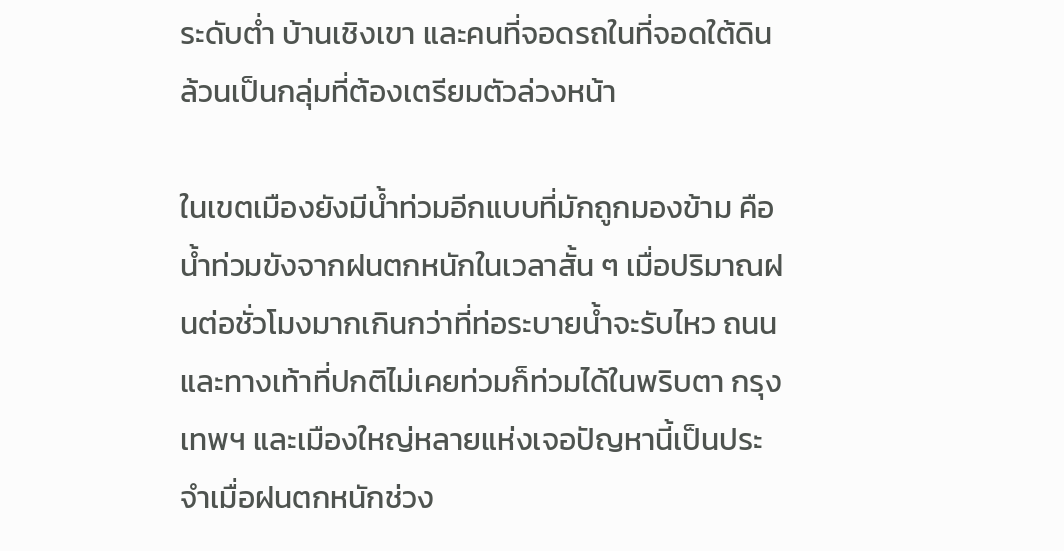ระดับต่ำ บ้านเชิงเขา และคนที่จอดรถในที่จอดใต้ดิน ล้วนเป็นกลุ่มที่ต้องเตรียมตัวล่วงหน้า

ในเขตเมืองยังมีน้ำท่วมอีกแบบที่มักถูกมองข้าม คือน้ำท่วมขังจากฝนตกหนักในเวลาสั้น ๆ เมื่อปริมาณฝนต่อชั่วโมงมากเกินกว่าที่ท่อระบายน้ำจะรับไหว ถนนและทางเท้าที่ปกติไม่เคยท่วมก็ท่วมได้ในพริบตา กรุงเทพฯ และเมืองใหญ่หลายแห่งเจอปัญหานี้เป็นประจำเมื่อฝนตกหนักช่วง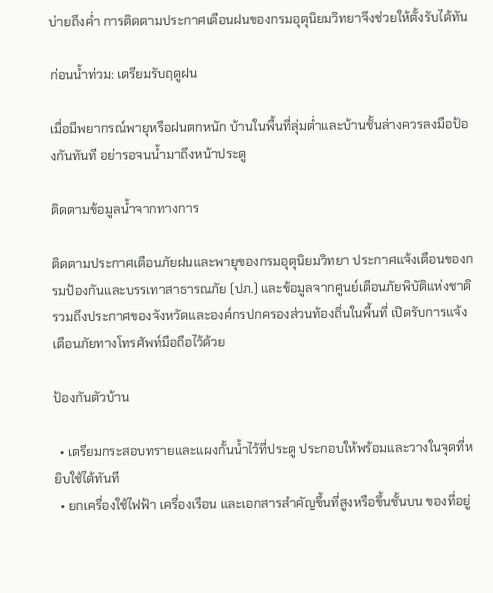บ่ายถึงค่ำ การติดตามประกาศเตือนฝนของกรมอุตุนิยมวิทยาจึงช่วยให้ตั้งรับได้ทัน

ก่อนน้ำท่วม: เตรียมรับฤดูฝน

เมื่อมีพยากรณ์พายุหรือฝนตกหนัก บ้านในพื้นที่ลุ่มต่ำและบ้านชั้นล่างควรลงมือป้องกันทันที อย่ารอจนน้ำมาถึงหน้าประตู

ติดตามข้อมูลน้ำจากทางการ

ติดตามประกาศเตือนภัยฝนและพายุของกรมอุตุนิยมวิทยา ประกาศแจ้งเตือนของกรมป้องกันและบรรเทาสาธารณภัย (ปภ.) และข้อมูลจากศูนย์เตือนภัยพิบัติแห่งชาติ รวมถึงประกาศของจังหวัดและองค์กรปกครองส่วนท้องถิ่นในพื้นที่ เปิดรับการแจ้งเตือนภัยทางโทรศัพท์มือถือไว้ด้วย

ป้องกันตัวบ้าน

  • เตรียมกระสอบทรายและแผงกั้นน้ำไว้ที่ประตู ประกอบให้พร้อมและวางในจุดที่หยิบใช้ได้ทันที
  • ยกเครื่องใช้ไฟฟ้า เครื่องเรือน และเอกสารสำคัญขึ้นที่สูงหรือขึ้นชั้นบน ของที่อยู่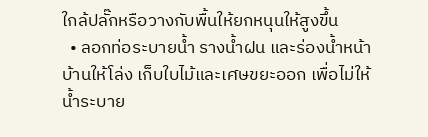ใกล้ปลั๊กหรือวางกับพื้นให้ยกหนุนให้สูงขึ้น
  • ลอกท่อระบายน้ำ รางน้ำฝน และร่องน้ำหน้าบ้านให้โล่ง เก็บใบไม้และเศษขยะออก เพื่อไม่ให้น้ำระบาย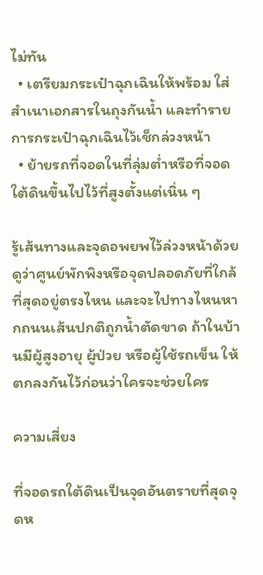ไม่ทัน
  • เตรียมกระเป๋าฉุกเฉินให้พร้อม ใส่สำเนาเอกสารในถุงกันน้ำ และทำรายการกระเป๋าฉุกเฉินไว้เช็กล่วงหน้า
  • ย้ายรถที่จอดในที่ลุ่มต่ำหรือที่จอดใต้ดินขึ้นไปไว้ที่สูงตั้งแต่เนิ่น ๆ

รู้เส้นทางและจุดอพยพไว้ล่วงหน้าด้วย ดูว่าศูนย์พักพิงหรือจุดปลอดภัยที่ใกล้ที่สุดอยู่ตรงไหน และจะไปทางไหนหากถนนเส้นปกติถูกน้ำตัดขาด ถ้าในบ้านมีผู้สูงอายุ ผู้ป่วย หรือผู้ใช้รถเข็น ให้ตกลงกันไว้ก่อนว่าใครจะช่วยใคร

ความเสี่ยง

ที่จอดรถใต้ดินเป็นจุดอันตรายที่สุดจุดห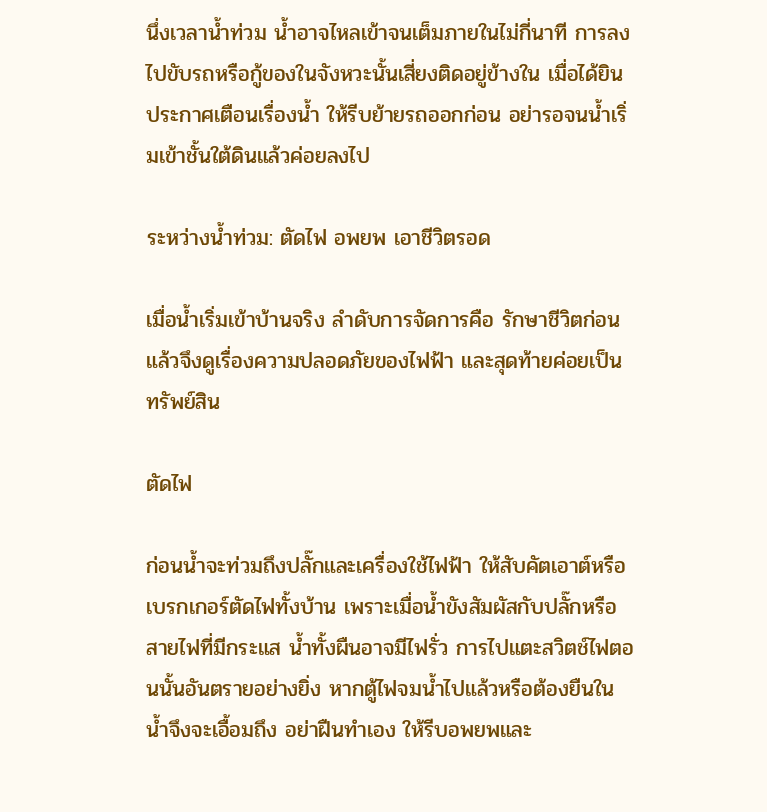นึ่งเวลาน้ำท่วม น้ำอาจไหลเข้าจนเต็มภายในไม่กี่นาที การลงไปขับรถหรือกู้ของในจังหวะนั้นเสี่ยงติดอยู่ข้างใน เมื่อได้ยินประกาศเตือนเรื่องน้ำ ให้รีบย้ายรถออกก่อน อย่ารอจนน้ำเริ่มเข้าชั้นใต้ดินแล้วค่อยลงไป

ระหว่างน้ำท่วม: ตัดไฟ อพยพ เอาชีวิตรอด

เมื่อน้ำเริ่มเข้าบ้านจริง ลำดับการจัดการคือ รักษาชีวิตก่อน แล้วจึงดูเรื่องความปลอดภัยของไฟฟ้า และสุดท้ายค่อยเป็นทรัพย์สิน

ตัดไฟ

ก่อนน้ำจะท่วมถึงปลั๊กและเครื่องใช้ไฟฟ้า ให้สับคัตเอาต์หรือเบรกเกอร์ตัดไฟทั้งบ้าน เพราะเมื่อน้ำขังสัมผัสกับปลั๊กหรือสายไฟที่มีกระแส น้ำทั้งผืนอาจมีไฟรั่ว การไปแตะสวิตช์ไฟตอนนั้นอันตรายอย่างยิ่ง หากตู้ไฟจมน้ำไปแล้วหรือต้องยืนในน้ำจึงจะเอื้อมถึง อย่าฝืนทำเอง ให้รีบอพยพและ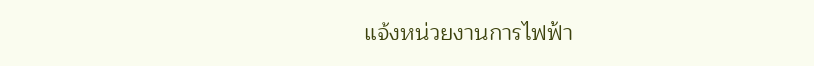แจ้งหน่วยงานการไฟฟ้า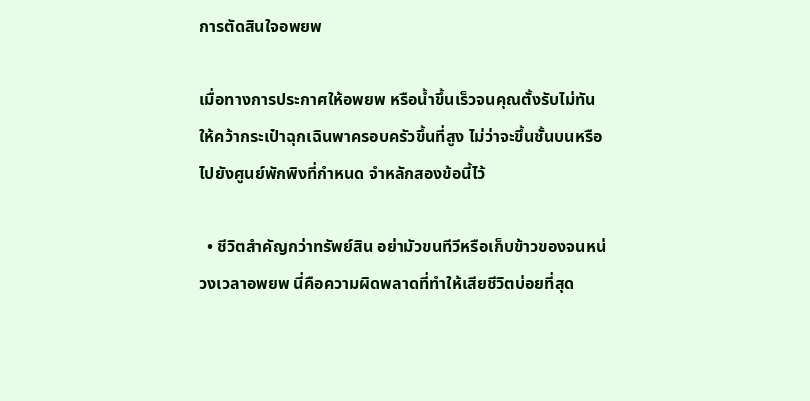การตัดสินใจอพยพ

เมื่อทางการประกาศให้อพยพ หรือน้ำขึ้นเร็วจนคุณตั้งรับไม่ทัน ให้คว้ากระเป๋าฉุกเฉินพาครอบครัวขึ้นที่สูง ไม่ว่าจะขึ้นชั้นบนหรือไปยังศูนย์พักพิงที่กำหนด จำหลักสองข้อนี้ไว้

  • ชีวิตสำคัญกว่าทรัพย์สิน อย่ามัวขนทีวีหรือเก็บข้าวของจนหน่วงเวลาอพยพ นี่คือความผิดพลาดที่ทำให้เสียชีวิตบ่อยที่สุด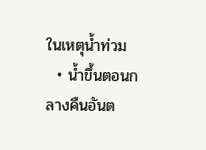ในเหตุน้ำท่วม
  • น้ำขึ้นตอนกลางคืนอันต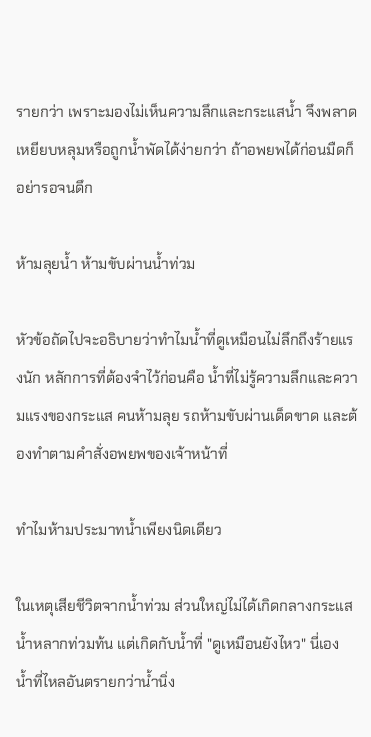รายกว่า เพราะมองไม่เห็นความลึกและกระแสน้ำ จึงพลาดเหยียบหลุมหรือถูกน้ำพัดได้ง่ายกว่า ถ้าอพยพได้ก่อนมืดก็อย่ารอจนดึก

ห้ามลุยน้ำ ห้ามขับผ่านน้ำท่วม

หัวข้อถัดไปจะอธิบายว่าทำไมน้ำที่ดูเหมือนไม่ลึกถึงร้ายแรงนัก หลักการที่ต้องจำไว้ก่อนคือ น้ำที่ไม่รู้ความลึกและความแรงของกระแส คนห้ามลุย รถห้ามขับผ่านเด็ดขาด และต้องทำตามคำสั่งอพยพของเจ้าหน้าที่

ทำไมห้ามประมาทน้ำเพียงนิดเดียว

ในเหตุเสียชีวิตจากน้ำท่วม ส่วนใหญ่ไม่ได้เกิดกลางกระแสน้ำหลากท่วมท้น แต่เกิดกับน้ำที่ "ดูเหมือนยังไหว" นี่เอง น้ำที่ไหลอันตรายกว่าน้ำนิ่ง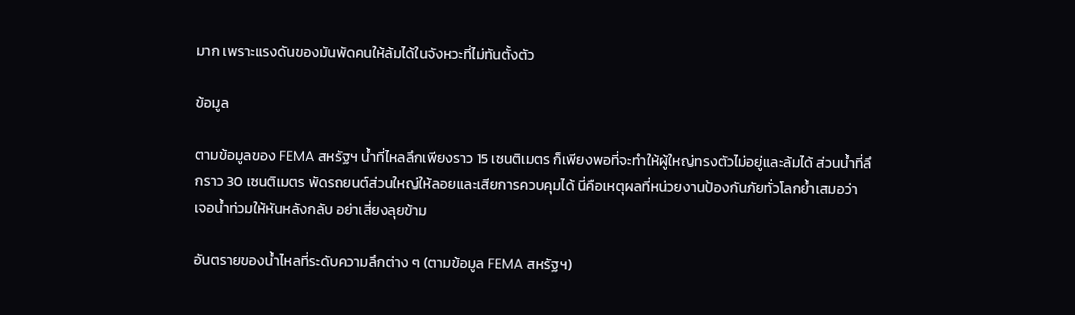มาก เพราะแรงดันของมันพัดคนให้ล้มได้ในจังหวะที่ไม่ทันตั้งตัว

ข้อมูล

ตามข้อมูลของ FEMA สหรัฐฯ น้ำที่ไหลลึกเพียงราว 15 เซนติเมตร ก็เพียงพอที่จะทำให้ผู้ใหญ่ทรงตัวไม่อยู่และล้มได้ ส่วนน้ำที่ลึกราว 30 เซนติเมตร พัดรถยนต์ส่วนใหญ่ให้ลอยและเสียการควบคุมได้ นี่คือเหตุผลที่หน่วยงานป้องกันภัยทั่วโลกย้ำเสมอว่า เจอน้ำท่วมให้หันหลังกลับ อย่าเสี่ยงลุยข้าม

อันตรายของน้ำไหลที่ระดับความลึกต่าง ๆ (ตามข้อมูล FEMA สหรัฐฯ)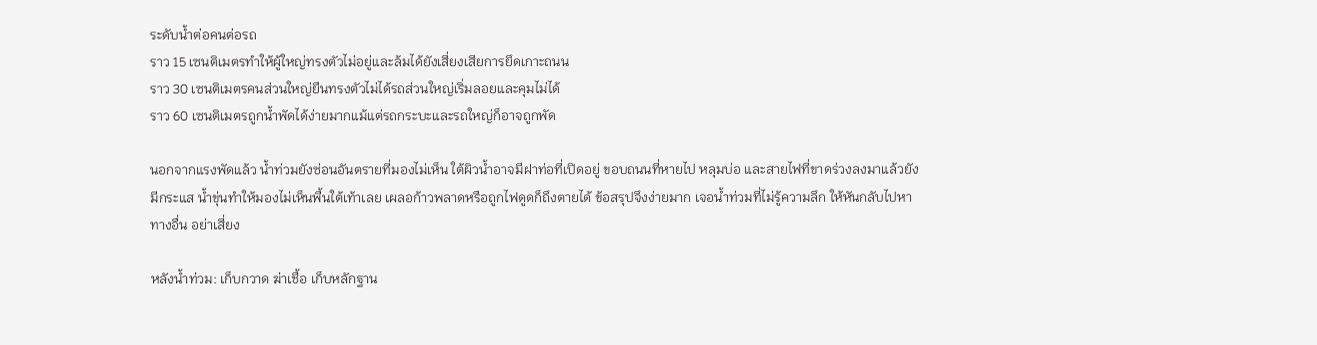ระดับน้ำต่อคนต่อรถ
ราว 15 เซนติเมตรทำให้ผู้ใหญ่ทรงตัวไม่อยู่และล้มได้ยังเสี่ยงเสียการยึดเกาะถนน
ราว 30 เซนติเมตรคนส่วนใหญ่ยืนทรงตัวไม่ได้รถส่วนใหญ่เริ่มลอยและคุมไม่ได้
ราว 60 เซนติเมตรถูกน้ำพัดได้ง่ายมากแม้แต่รถกระบะและรถใหญ่ก็อาจถูกพัด

นอกจากแรงพัดแล้ว น้ำท่วมยังซ่อนอันตรายที่มองไม่เห็น ใต้ผิวน้ำอาจมีฝาท่อที่เปิดอยู่ ขอบถนนที่หายไป หลุมบ่อ และสายไฟที่ขาดร่วงลงมาแล้วยังมีกระแส น้ำขุ่นทำให้มองไม่เห็นพื้นใต้เท้าเลย เผลอก้าวพลาดหรือถูกไฟดูดก็ถึงตายได้ ข้อสรุปจึงง่ายมาก เจอน้ำท่วมที่ไม่รู้ความลึก ให้หันกลับไปหาทางอื่น อย่าเสี่ยง

หลังน้ำท่วม: เก็บกวาด ฆ่าเชื้อ เก็บหลักฐาน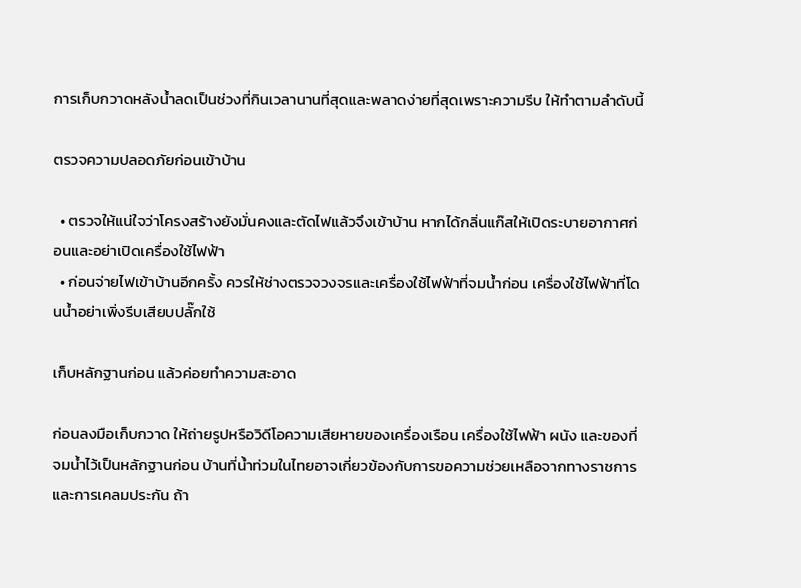การเก็บกวาดหลังน้ำลดเป็นช่วงที่กินเวลานานที่สุดและพลาดง่ายที่สุดเพราะความรีบ ให้ทำตามลำดับนี้

ตรวจความปลอดภัยก่อนเข้าบ้าน

  • ตรวจให้แน่ใจว่าโครงสร้างยังมั่นคงและตัดไฟแล้วจึงเข้าบ้าน หากได้กลิ่นแก๊สให้เปิดระบายอากาศก่อนและอย่าเปิดเครื่องใช้ไฟฟ้า
  • ก่อนจ่ายไฟเข้าบ้านอีกครั้ง ควรให้ช่างตรวจวงจรและเครื่องใช้ไฟฟ้าที่จมน้ำก่อน เครื่องใช้ไฟฟ้าที่โดนน้ำอย่าเพิ่งรีบเสียบปลั๊กใช้

เก็บหลักฐานก่อน แล้วค่อยทำความสะอาด

ก่อนลงมือเก็บกวาด ให้ถ่ายรูปหรือวิดีโอความเสียหายของเครื่องเรือน เครื่องใช้ไฟฟ้า ผนัง และของที่จมน้ำไว้เป็นหลักฐานก่อน บ้านที่น้ำท่วมในไทยอาจเกี่ยวข้องกับการขอความช่วยเหลือจากทางราชการและการเคลมประกัน ถ้า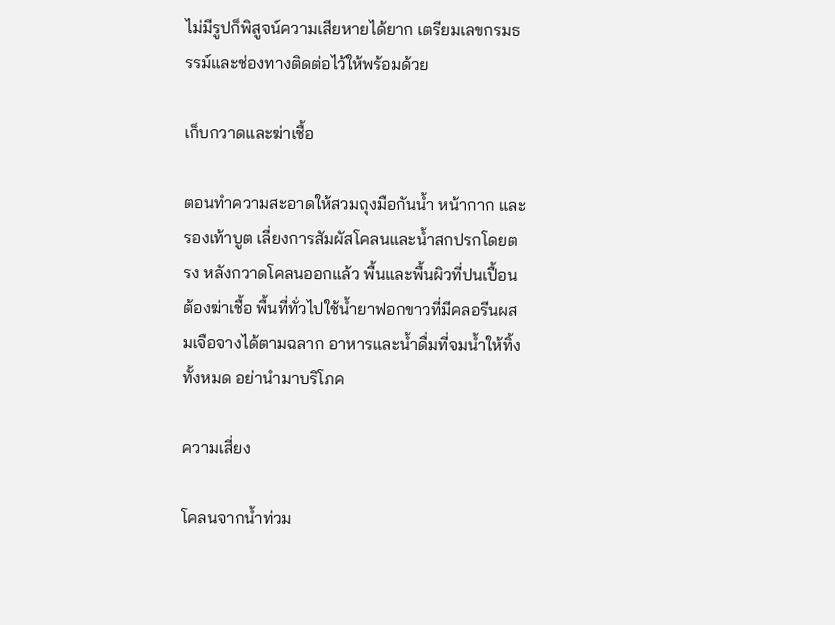ไม่มีรูปก็พิสูจน์ความเสียหายได้ยาก เตรียมเลขกรมธรรม์และช่องทางติดต่อไว้ให้พร้อมด้วย

เก็บกวาดและฆ่าเชื้อ

ตอนทำความสะอาดให้สวมถุงมือกันน้ำ หน้ากาก และรองเท้าบูต เลี่ยงการสัมผัสโคลนและน้ำสกปรกโดยตรง หลังกวาดโคลนออกแล้ว พื้นและพื้นผิวที่ปนเปื้อนต้องฆ่าเชื้อ พื้นที่ทั่วไปใช้น้ำยาฟอกขาวที่มีคลอรีนผสมเจือจางได้ตามฉลาก อาหารและน้ำดื่มที่จมน้ำให้ทิ้งทั้งหมด อย่านำมาบริโภค

ความเสี่ยง

โคลนจากน้ำท่วม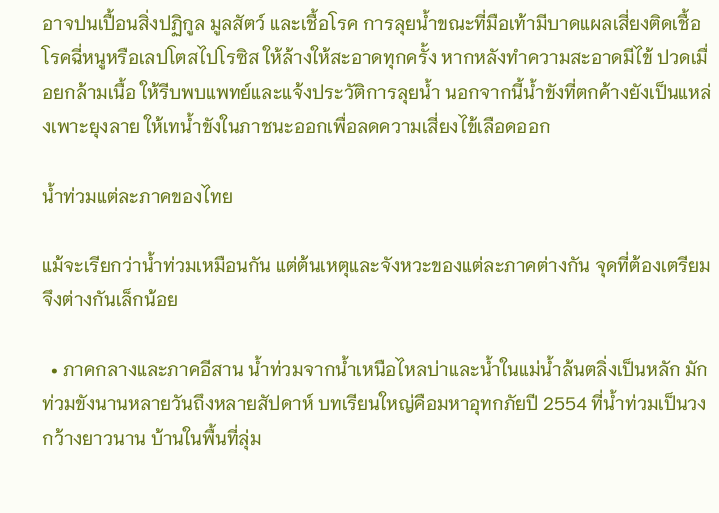อาจปนเปื้อนสิ่งปฏิกูล มูลสัตว์ และเชื้อโรค การลุยน้ำขณะที่มือเท้ามีบาดแผลเสี่ยงติดเชื้อโรคฉี่หนูหรือเลปโตสไปโรซิส ให้ล้างให้สะอาดทุกครั้ง หากหลังทำความสะอาดมีไข้ ปวดเมื่อยกล้ามเนื้อ ให้รีบพบแพทย์และแจ้งประวัติการลุยน้ำ นอกจากนี้น้ำขังที่ตกค้างยังเป็นแหล่งเพาะยุงลาย ให้เทน้ำขังในภาชนะออกเพื่อลดความเสี่ยงไข้เลือดออก

น้ำท่วมแต่ละภาคของไทย

แม้จะเรียกว่าน้ำท่วมเหมือนกัน แต่ต้นเหตุและจังหวะของแต่ละภาคต่างกัน จุดที่ต้องเตรียมจึงต่างกันเล็กน้อย

  • ภาคกลางและภาคอีสาน น้ำท่วมจากน้ำเหนือไหลบ่าและน้ำในแม่น้ำล้นตลิ่งเป็นหลัก มักท่วมขังนานหลายวันถึงหลายสัปดาห์ บทเรียนใหญ่คือมหาอุทกภัยปี 2554 ที่น้ำท่วมเป็นวงกว้างยาวนาน บ้านในพื้นที่ลุ่ม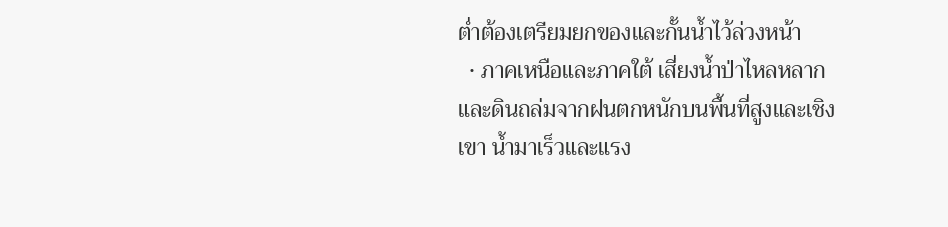ต่ำต้องเตรียมยกของและกั้นน้ำไว้ล่วงหน้า
  • ภาคเหนือและภาคใต้ เสี่ยงน้ำป่าไหลหลากและดินถล่มจากฝนตกหนักบนพื้นที่สูงและเชิงเขา น้ำมาเร็วและแรง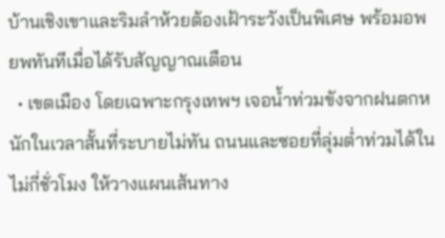บ้านเชิงเขาและริมลำห้วยต้องเฝ้าระวังเป็นพิเศษ พร้อมอพยพทันทีเมื่อได้รับสัญญาณเตือน
  • เขตเมือง โดยเฉพาะกรุงเทพฯ เจอน้ำท่วมขังจากฝนตกหนักในเวลาสั้นที่ระบายไม่ทัน ถนนและซอยที่ลุ่มต่ำท่วมได้ในไม่กี่ชั่วโมง ให้วางแผนเส้นทาง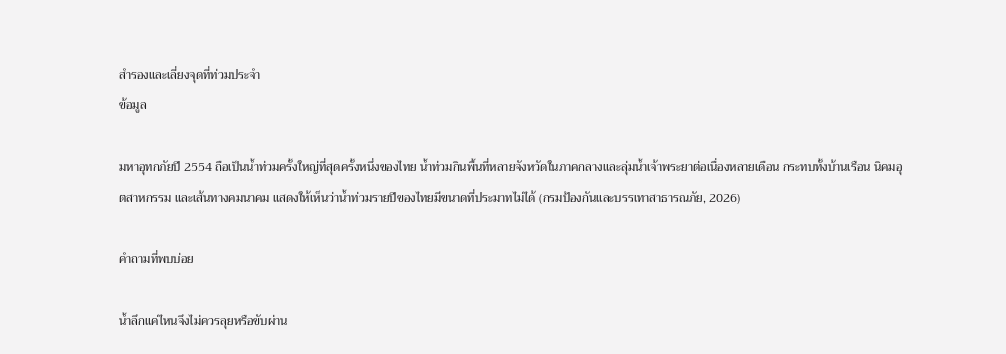สำรองและเลี่ยงจุดที่ท่วมประจำ
ข้อมูล

มหาอุทกภัยปี 2554 ถือเป็นน้ำท่วมครั้งใหญ่ที่สุดครั้งหนึ่งของไทย น้ำท่วมกินพื้นที่หลายจังหวัดในภาคกลางและลุ่มน้ำเจ้าพระยาต่อเนื่องหลายเดือน กระทบทั้งบ้านเรือน นิคมอุตสาหกรรม และเส้นทางคมนาคม แสดงให้เห็นว่าน้ำท่วมรายปีของไทยมีขนาดที่ประมาทไม่ได้ (กรมป้องกันและบรรเทาสาธารณภัย, 2026)

คำถามที่พบบ่อย

น้ำลึกแค่ไหนจึงไม่ควรลุยหรือขับผ่าน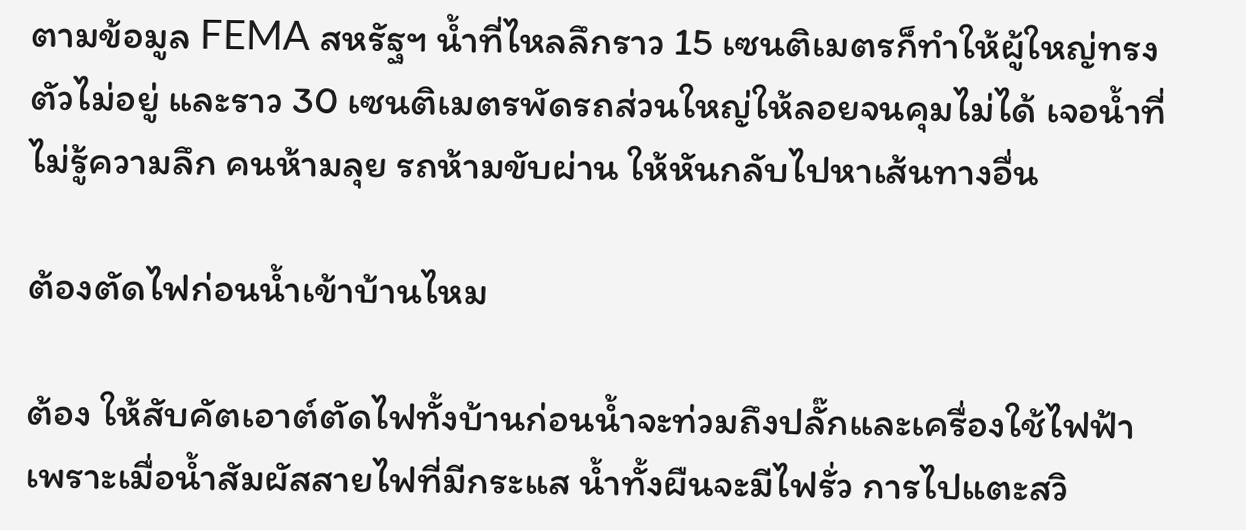ตามข้อมูล FEMA สหรัฐฯ น้ำที่ไหลลึกราว 15 เซนติเมตรก็ทำให้ผู้ใหญ่ทรงตัวไม่อยู่ และราว 30 เซนติเมตรพัดรถส่วนใหญ่ให้ลอยจนคุมไม่ได้ เจอน้ำที่ไม่รู้ความลึก คนห้ามลุย รถห้ามขับผ่าน ให้หันกลับไปหาเส้นทางอื่น

ต้องตัดไฟก่อนน้ำเข้าบ้านไหม

ต้อง ให้สับคัตเอาต์ตัดไฟทั้งบ้านก่อนน้ำจะท่วมถึงปลั๊กและเครื่องใช้ไฟฟ้า เพราะเมื่อน้ำสัมผัสสายไฟที่มีกระแส น้ำทั้งผืนจะมีไฟรั่ว การไปแตะสวิ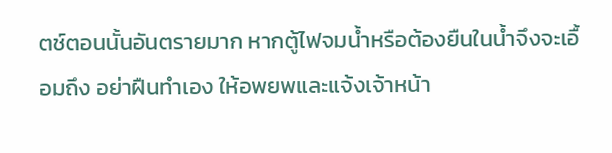ตช์ตอนนั้นอันตรายมาก หากตู้ไฟจมน้ำหรือต้องยืนในน้ำจึงจะเอื้อมถึง อย่าฝืนทำเอง ให้อพยพและแจ้งเจ้าหน้า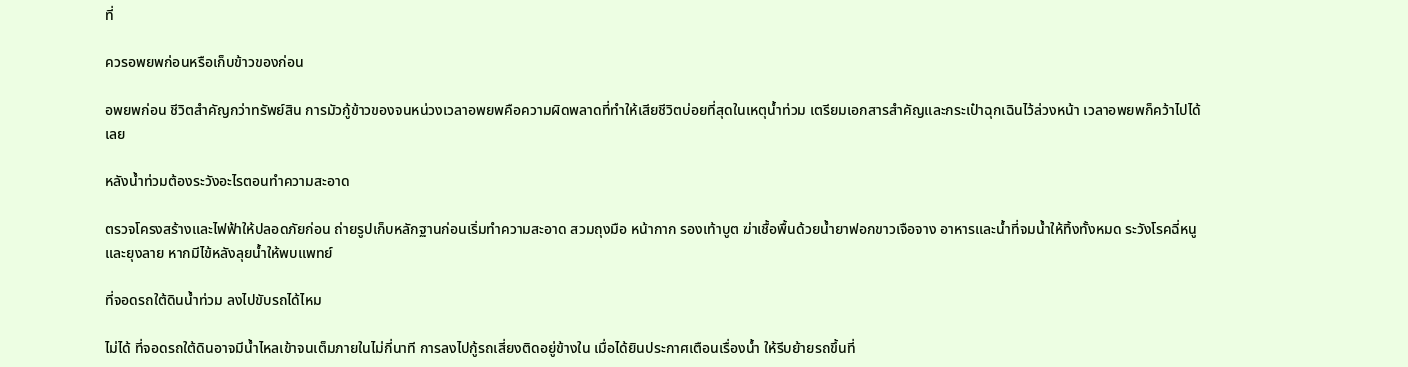ที่

ควรอพยพก่อนหรือเก็บข้าวของก่อน

อพยพก่อน ชีวิตสำคัญกว่าทรัพย์สิน การมัวกู้ข้าวของจนหน่วงเวลาอพยพคือความผิดพลาดที่ทำให้เสียชีวิตบ่อยที่สุดในเหตุน้ำท่วม เตรียมเอกสารสำคัญและกระเป๋าฉุกเฉินไว้ล่วงหน้า เวลาอพยพก็คว้าไปได้เลย

หลังน้ำท่วมต้องระวังอะไรตอนทำความสะอาด

ตรวจโครงสร้างและไฟฟ้าให้ปลอดภัยก่อน ถ่ายรูปเก็บหลักฐานก่อนเริ่มทำความสะอาด สวมถุงมือ หน้ากาก รองเท้าบูต ฆ่าเชื้อพื้นด้วยน้ำยาฟอกขาวเจือจาง อาหารและน้ำที่จมน้ำให้ทิ้งทั้งหมด ระวังโรคฉี่หนูและยุงลาย หากมีไข้หลังลุยน้ำให้พบแพทย์

ที่จอดรถใต้ดินน้ำท่วม ลงไปขับรถได้ไหม

ไม่ได้ ที่จอดรถใต้ดินอาจมีน้ำไหลเข้าจนเต็มภายในไม่กี่นาที การลงไปกู้รถเสี่ยงติดอยู่ข้างใน เมื่อได้ยินประกาศเตือนเรื่องน้ำ ให้รีบย้ายรถขึ้นที่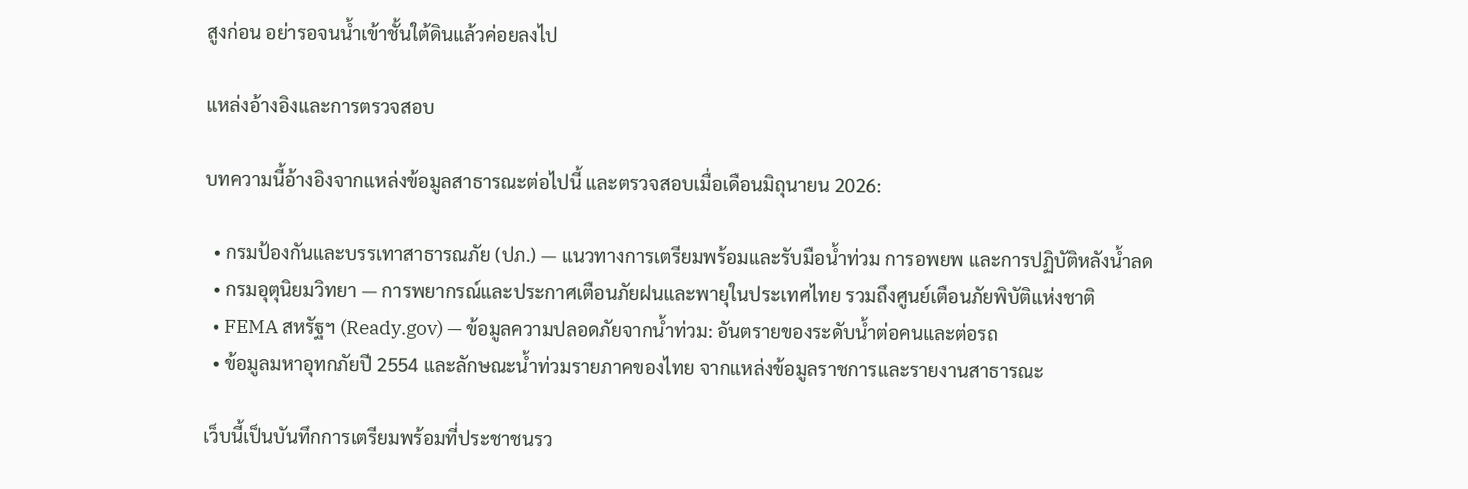สูงก่อน อย่ารอจนน้ำเข้าชั้นใต้ดินแล้วค่อยลงไป

แหล่งอ้างอิงและการตรวจสอบ

บทความนี้อ้างอิงจากแหล่งข้อมูลสาธารณะต่อไปนี้ และตรวจสอบเมื่อเดือนมิถุนายน 2026:

  • กรมป้องกันและบรรเทาสาธารณภัย (ปภ.) — แนวทางการเตรียมพร้อมและรับมือน้ำท่วม การอพยพ และการปฏิบัติหลังน้ำลด
  • กรมอุตุนิยมวิทยา — การพยากรณ์และประกาศเตือนภัยฝนและพายุในประเทศไทย รวมถึงศูนย์เตือนภัยพิบัติแห่งชาติ
  • FEMA สหรัฐฯ (Ready.gov) — ข้อมูลความปลอดภัยจากน้ำท่วม: อันตรายของระดับน้ำต่อคนและต่อรถ
  • ข้อมูลมหาอุทกภัยปี 2554 และลักษณะน้ำท่วมรายภาคของไทย จากแหล่งข้อมูลราชการและรายงานสาธารณะ

เว็บนี้เป็นบันทึกการเตรียมพร้อมที่ประชาชนรว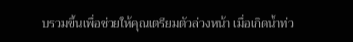บรวมขึ้นเพื่อช่วยให้คุณเตรียมตัวล่วงหน้า เมื่อเกิดน้ำท่ว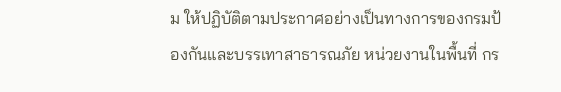ม ให้ปฏิบัติตามประกาศอย่างเป็นทางการของกรมป้องกันและบรรเทาสาธารณภัย หน่วยงานในพื้นที่ กร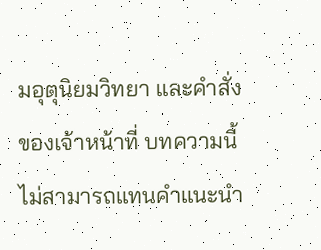มอุตุนิยมวิทยา และคำสั่งของเจ้าหน้าที่ บทความนี้ไม่สามารถแทนคำแนะนำ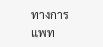ทางการแพท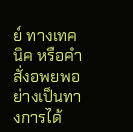ย์ ทางเทคนิค หรือคำสั่งอพยพอย่างเป็นทางการได้